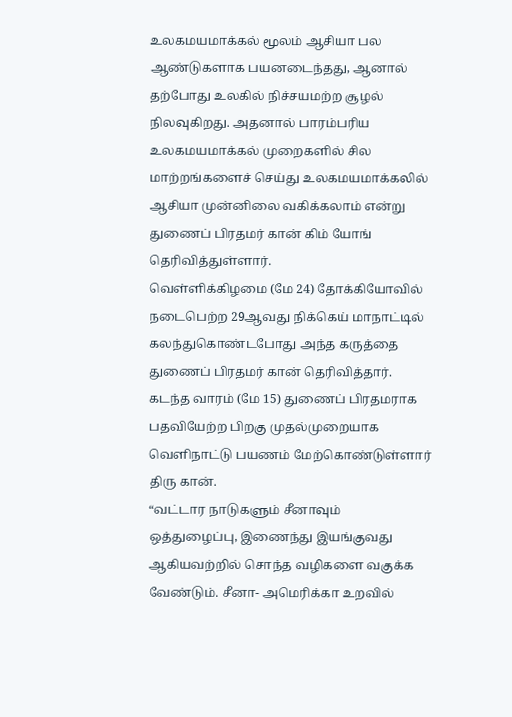உலகமயமாக்கல் மூலம் ஆசியா பல ஆண்டுகளாக பயனடைந்தது, ஆனால் தற்போது உலகில் நிச்சயமற்ற சூழல் நிலவுகிறது. அதனால் பாரம்பரிய உலகமயமாக்கல் முறைகளில் சில மாற்றங்களைச் செய்து உலகமயமாக்கலில் ஆசியா முன்னிலை வகிக்கலாம் என்று துணைப் பிரதமர் கான் கிம் யோங் தெரிவித்துள்ளார்.
வெள்ளிக்கிழமை (மே 24) தோக்கியோவில் நடைபெற்ற 29ஆவது நிக்கெய் மாநாட்டில் கலந்துகொண்டபோது அந்த கருத்தை துணைப் பிரதமர் கான் தெரிவித்தார்.
கடந்த வாரம் (மே 15) துணைப் பிரதமராக பதவியேற்ற பிறகு முதல்முறையாக வெளிநாட்டு பயணம் மேற்கொண்டுள்ளார் திரு கான்.
“வட்டார நாடுகளும் சீனாவும் ஒத்துழைப்பு, இணைந்து இயங்குவது ஆகியவற்றில் சொந்த வழிகளை வகுக்க வேண்டும். சீனா- அமெரிக்கா உறவில்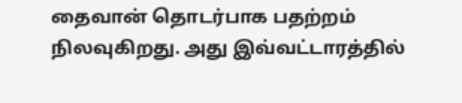தைவான் தொடர்பாக பதற்றம் நிலவுகிறது. அது இவ்வட்டாரத்தில்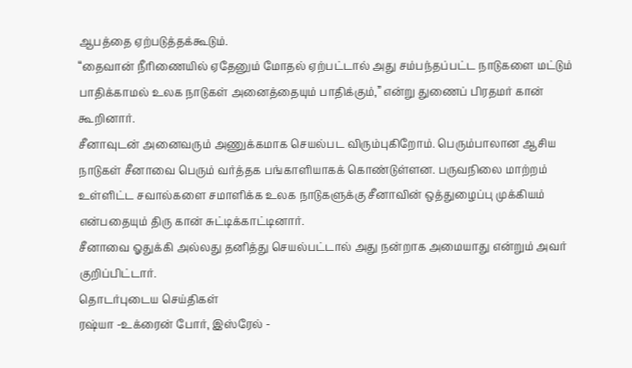ஆபத்தை ஏற்படுத்தக்கூடும்.
“தைவான் நீரிணையில் ஏதேனும் மோதல் ஏற்பட்டால் அது சம்பந்தப்பட்ட நாடுகளை மட்டும் பாதிக்காமல் உலக நாடுகள் அனைத்தையும் பாதிக்கும்,” என்று துணைப் பிரதமர் கான் கூறினார்.
சீனாவுடன் அனைவரும் அணுக்கமாக செயல்பட விரும்புகிறோம். பெரும்பாலான ஆசிய நாடுகள் சீனாவை பெரும் வர்த்தக பங்காளியாகக் கொண்டுள்ளன. பருவநிலை மாற்றம் உள்ளிட்ட சவால்களை சமாளிக்க உலக நாடுகளுக்கு சீனாவின் ஒத்துழைப்பு முக்கியம் என்பதையும் திரு கான் சுட்டிக்காட்டினார்.
சீனாவை ஓதுக்கி அல்லது தனித்து செயல்பட்டால் அது நன்றாக அமையாது என்றும் அவர் குறிப்பிட்டார்.
தொடர்புடைய செய்திகள்
ரஷ்யா -உக்ரைன் போர், இஸ்ரேல் -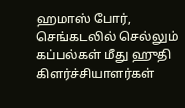ஹமாஸ் போர், செங்கடலில் செல்லும் கப்பல்கள் மீது ஹுதி கிளர்ச்சியாளர்கள்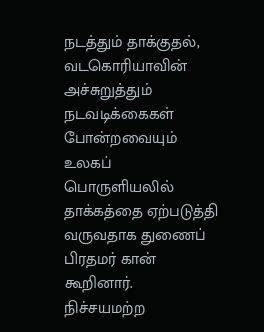நடத்தும் தாக்குதல், வடகொரியாவின் அச்சுறுத்தும் நடவடிக்கைகள் போன்றவையும் உலகப் பொருளியலில் தாக்கத்தை ஏற்படுத்தி வருவதாக துணைப் பிரதமர் கான் கூறினார்.
நிச்சயமற்ற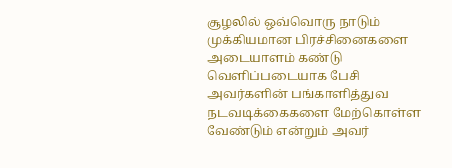சூழலில் ஒவ்வொரு நாடும் முக்கியமான பிரச்சினைகளை அடையாளம் கண்டு வெளிப்படையாக பேசி அவர்களின் பங்காளித்துவ நடவடிக்கைகளை மேற்கொள்ள வேண்டும் என்றும் அவர்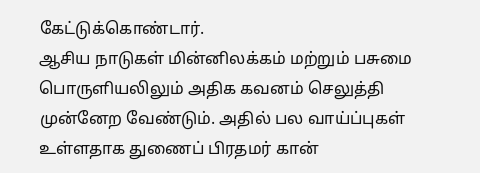கேட்டுக்கொண்டார்.
ஆசிய நாடுகள் மின்னிலக்கம் மற்றும் பசுமை பொருளியலிலும் அதிக கவனம் செலுத்தி முன்னேற வேண்டும். அதில் பல வாய்ப்புகள் உள்ளதாக துணைப் பிரதமர் கான்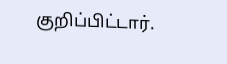குறிப்பிட்டார்.